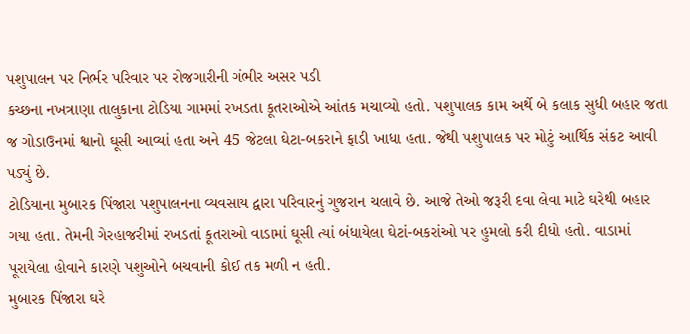પશુપાલન પર નિર્ભર પરિવાર પર રોજગારીની ગંભીર અસર પડી
કચ્છના નખત્રાણા તાલુકાના ટોડિયા ગામમાં રખડતા કૂતરાઓએ આંતક મચાવ્યો હતો. પશુપાલક કામ અર્થે બે કલાક સુધી બહાર જતા જ ગોડાઉનમાં શ્વાનો ઘૂસી આવ્યાં હતા અને 45 જેટલા ઘેટા-બકરાને ફાડી ખાધા હતા. જેથી પશુપાલક પર મોટું આર્થિક સંકટ આવી પડ્યું છે.
ટોડિયાના મુબારક પિંજારા પશુપાલનના વ્યવસાય દ્વારા પરિવારનું ગુજરાન ચલાવે છે. આજે તેઓ જરૂરી દવા લેવા માટે ઘરેથી બહાર ગયા હતા. તેમની ગેરહાજરીમાં રખડતાં કૂતરાઓ વાડામાં ઘૂસી ત્યાં બંધાયેલા ઘેટાં-બકરાંઓ પર હુમલો કરી દીધો હતો. વાડામાં પૂરાયેલા હોવાને કારણે પશુઓને બચવાની કોઈ તક મળી ન હતી.
મુબારક પિંજારા ઘરે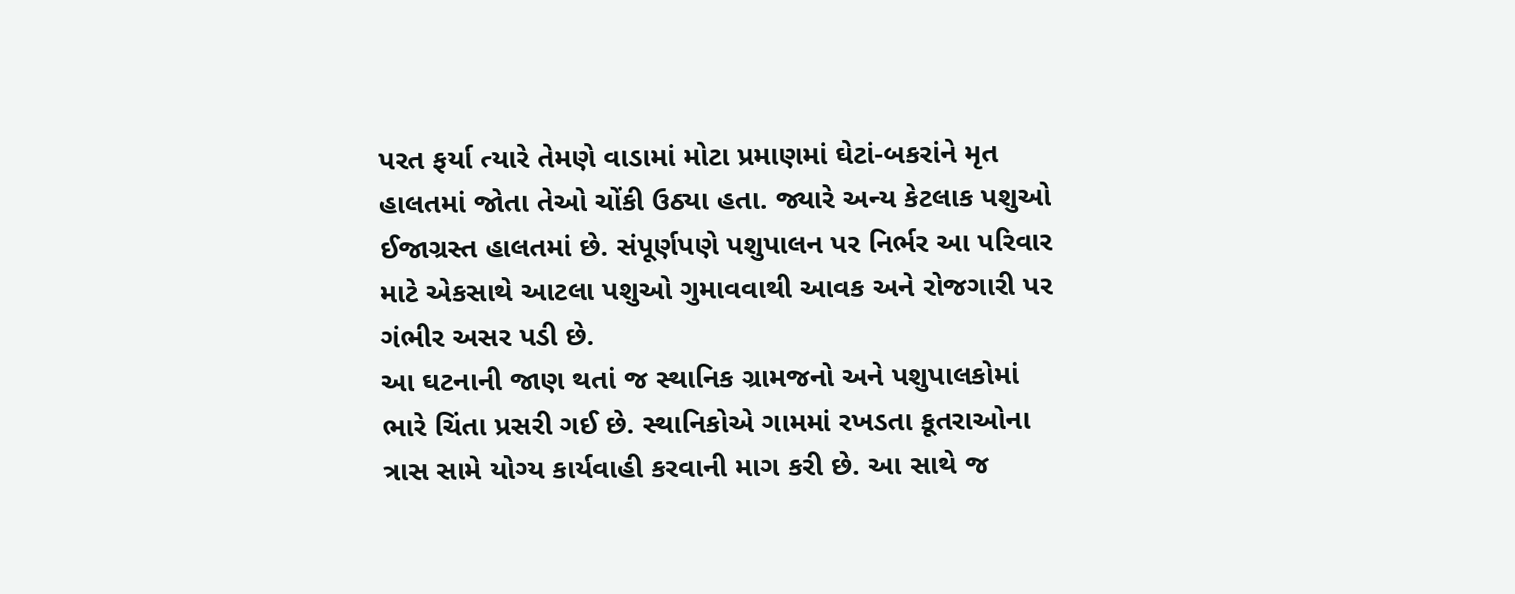પરત ફર્યા ત્યારે તેમણે વાડામાં મોટા પ્રમાણમાં ઘેટાં-બકરાંને મૃત હાલતમાં જોતા તેઓ ચોંકી ઉઠ્યા હતા. જ્યારે અન્ય કેટલાક પશુઓ ઈજાગ્રસ્ત હાલતમાં છે. સંપૂર્ણપણે પશુપાલન પર નિર્ભર આ પરિવાર માટે એકસાથે આટલા પશુઓ ગુમાવવાથી આવક અને રોજગારી પર ગંભીર અસર પડી છે.
આ ઘટનાની જાણ થતાં જ સ્થાનિક ગ્રામજનો અને પશુપાલકોમાં ભારે ચિંતા પ્રસરી ગઈ છે. સ્થાનિકોએ ગામમાં રખડતા કૂતરાઓના ત્રાસ સામે યોગ્ય કાર્યવાહી કરવાની માગ કરી છે. આ સાથે જ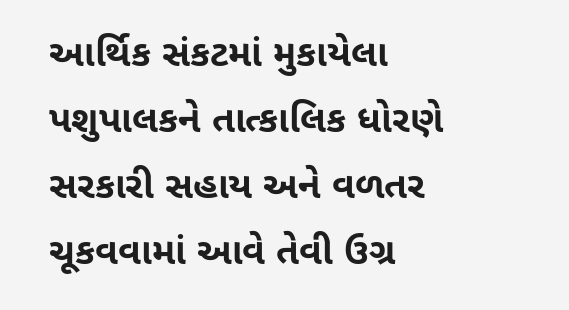આર્થિક સંકટમાં મુકાયેલા પશુપાલકને તાત્કાલિક ધોરણે સરકારી સહાય અને વળતર ચૂકવવામાં આવે તેવી ઉગ્ર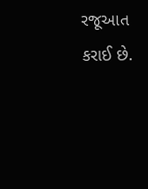રજૂઆત કરાઈ છે.